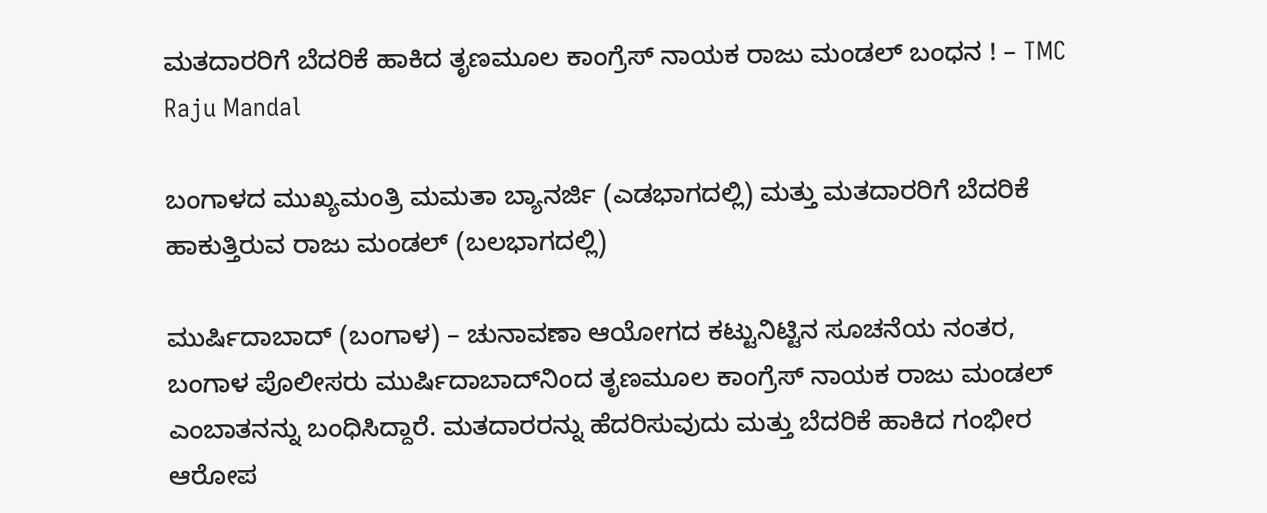ಮತದಾರರಿಗೆ ಬೆದರಿಕೆ ಹಾಕಿದ ತೃಣಮೂಲ ಕಾಂಗ್ರೆಸ್ ನಾಯಕ ರಾಜು ಮಂಡಲ್ ಬಂಧನ ! – TMC Raju Mandal

ಬಂಗಾಳದ ಮುಖ್ಯಮಂತ್ರಿ ಮಮತಾ ಬ್ಯಾನರ್ಜಿ (ಎಡಭಾಗದಲ್ಲಿ) ಮತ್ತು ಮತದಾರರಿಗೆ ಬೆದರಿಕೆ ಹಾಕುತ್ತಿರುವ ರಾಜು ಮಂಡಲ್ (ಬಲಭಾಗದಲ್ಲಿ)

ಮುರ್ಷಿದಾಬಾದ್ (ಬಂಗಾಳ) – ಚುನಾವಣಾ ಆಯೋಗದ ಕಟ್ಟುನಿಟ್ಟಿನ ಸೂಚನೆಯ ನಂತರ, ಬಂಗಾಳ ಪೊಲೀಸರು ಮುರ್ಷಿದಾಬಾದ್‌ನಿಂದ ತೃಣಮೂಲ ಕಾಂಗ್ರೆಸ್ ನಾಯಕ ರಾಜು ಮಂಡಲ್ ಎಂಬಾತನನ್ನು ಬಂಧಿಸಿದ್ದಾರೆ. ಮತದಾರರನ್ನು ಹೆದರಿಸುವುದು ಮತ್ತು ಬೆದರಿಕೆ ಹಾಕಿದ ಗಂಭೀರ ಆರೋಪ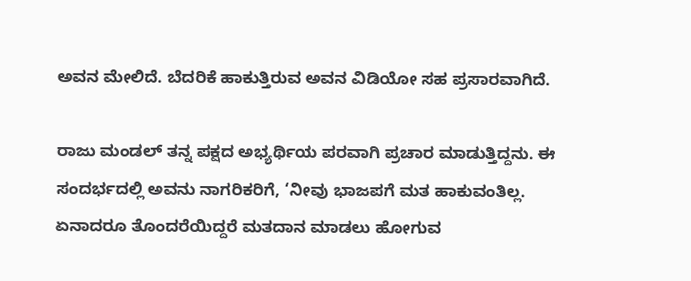ಅವನ ಮೇಲಿದೆ. ಬೆದರಿಕೆ ಹಾಕುತ್ತಿರುವ ಅವನ ವಿಡಿಯೋ ಸಹ ಪ್ರಸಾರವಾಗಿದೆ.

ರಾಜು ಮಂಡಲ್ ತನ್ನ ಪಕ್ಷದ ಅಭ್ಯರ್ಥಿಯ ಪರವಾಗಿ ಪ್ರಚಾರ ಮಾಡುತ್ತಿದ್ದನು. ಈ ಸಂದರ್ಭದಲ್ಲಿ ಅವನು ನಾಗರಿಕರಿಗೆ, ‘ನೀವು ಭಾಜಪಗೆ ಮತ ಹಾಕುವಂತಿಲ್ಲ. ಏನಾದರೂ ತೊಂದರೆಯಿದ್ದರೆ ಮತದಾನ ಮಾಡಲು ಹೋಗುವ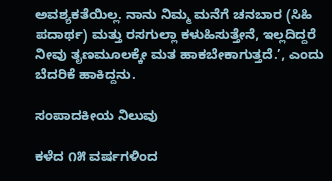ಅವಶ್ಯಕತೆಯಿಲ್ಲ. ನಾನು ನಿಮ್ಮ ಮನೆಗೆ ಚನಬಾರ (ಸಿಹಿ ಪದಾರ್ಥ) ಮತ್ತು ರಸಗುಲ್ಲಾ ಕಳುಹಿಸುತ್ತೇನೆ, ಇಲ್ಲದಿದ್ದರೆ ನೀವು ತೃಣಮೂಲಕ್ಕೇ ಮತ ಹಾಕಬೇಕಾಗುತ್ತದೆ.’, ಎಂದು ಬೆದರಿಕೆ ಹಾಕಿದ್ದನು.

ಸಂಪಾದಕೀಯ ನಿಲುವು

ಕಳೆದ ೧೫ ವರ್ಷಗಳಿಂದ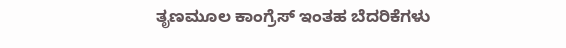ತೃಣಮೂಲ ಕಾಂಗ್ರೆಸ್ ಇಂತಹ ಬೆದರಿಕೆಗಳು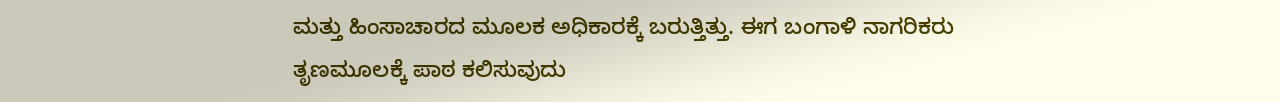ಮತ್ತು ಹಿಂಸಾಚಾರದ ಮೂಲಕ ಅಧಿಕಾರಕ್ಕೆ ಬರುತ್ತಿತ್ತು. ಈಗ ಬಂಗಾಳಿ ನಾಗರಿಕರು ತೃಣಮೂಲಕ್ಕೆ ಪಾಠ ಕಲಿಸುವುದು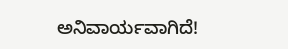ಅನಿವಾರ್ಯವಾಗಿದೆ!